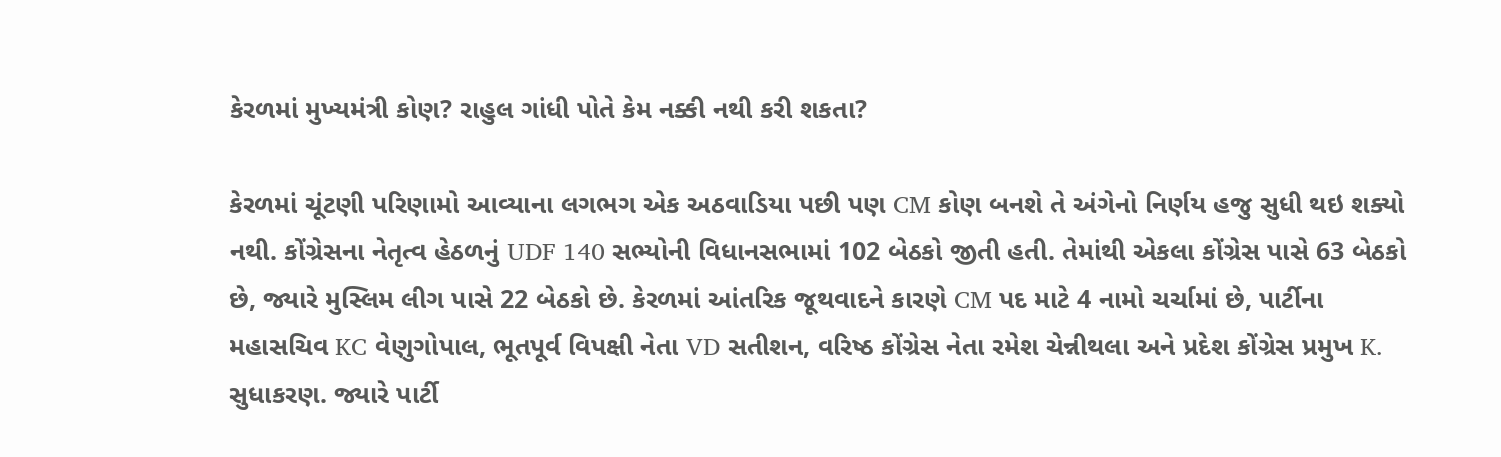કેરળમાં મુખ્યમંત્રી કોણ? રાહુલ ગાંધી પોતે કેમ નક્કી નથી કરી શકતા?

કેરળમાં ચૂંટણી પરિણામો આવ્યાના લગભગ એક અઠવાડિયા પછી પણ CM કોણ બનશે તે અંગેનો નિર્ણય હજુ સુધી થઇ શક્યો નથી. કોંગ્રેસના નેતૃત્વ હેઠળનું UDF 140 સભ્યોની વિધાનસભામાં 102 બેઠકો જીતી હતી. તેમાંથી એકલા કોંગ્રેસ પાસે 63 બેઠકો છે, જ્યારે મુસ્લિમ લીગ પાસે 22 બેઠકો છે. કેરળમાં આંતરિક જૂથવાદને કારણે CM પદ માટે 4 નામો ચર્ચામાં છે, પાર્ટીના મહાસચિવ KC વેણુગોપાલ, ભૂતપૂર્વ વિપક્ષી નેતા VD સતીશન, વરિષ્ઠ કોંગ્રેસ નેતા રમેશ ચેન્નીથલા અને પ્રદેશ કોંગ્રેસ પ્રમુખ K. સુધાકરણ. જ્યારે પાર્ટી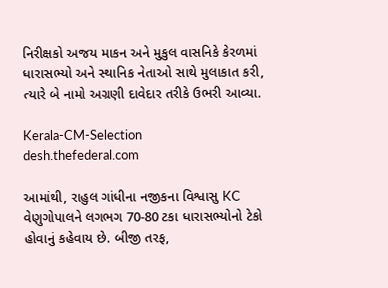નિરીક્ષકો અજય માકન અને મુકુલ વાસનિકે કેરળમાં ધારાસભ્યો અને સ્થાનિક નેતાઓ સાથે મુલાકાત કરી, ત્યારે બે નામો અગ્રણી દાવેદાર તરીકે ઉભરી આવ્યા.

Kerala-CM-Selection
desh.thefederal.com

આમાંથી, રાહુલ ગાંધીના નજીકના વિશ્વાસુ KC વેણુગોપાલને લગભગ 70-80 ટકા ધારાસભ્યોનો ટેકો હોવાનું કહેવાય છે. બીજી તરફ,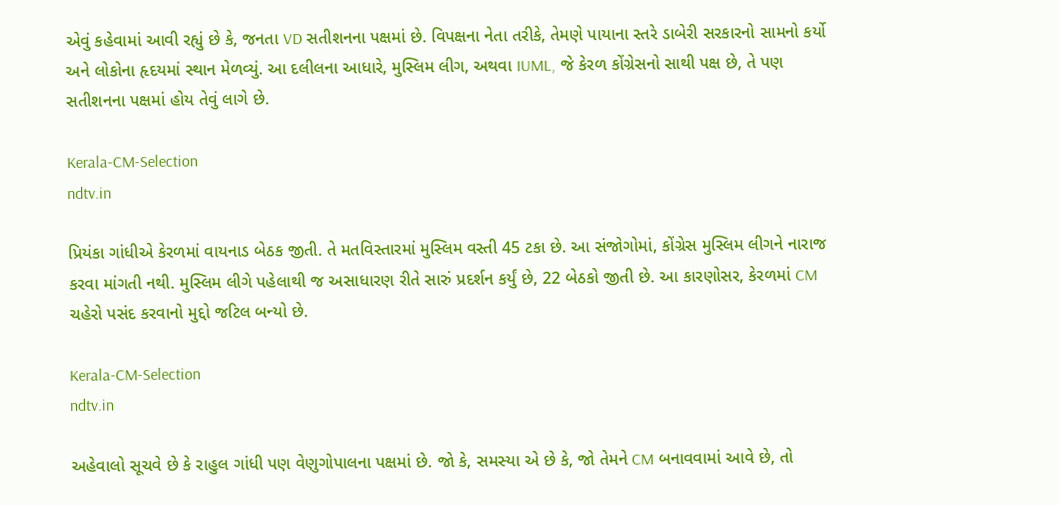એવું કહેવામાં આવી રહ્યું છે કે, જનતા VD સતીશનના પક્ષમાં છે. વિપક્ષના નેતા તરીકે, તેમણે પાયાના સ્તરે ડાબેરી સરકારનો સામનો કર્યો અને લોકોના હૃદયમાં સ્થાન મેળવ્યું. આ દલીલના આધારે, મુસ્લિમ લીગ, અથવા IUML, જે કેરળ કોંગ્રેસનો સાથી પક્ષ છે, તે પણ સતીશનના પક્ષમાં હોય તેવું લાગે છે.

Kerala-CM-Selection
ndtv.in

પ્રિયંકા ગાંધીએ કેરળમાં વાયનાડ બેઠક જીતી. તે મતવિસ્તારમાં મુસ્લિમ વસ્તી 45 ટકા છે. આ સંજોગોમાં, કોંગ્રેસ મુસ્લિમ લીગને નારાજ કરવા માંગતી નથી. મુસ્લિમ લીગે પહેલાથી જ અસાધારણ રીતે સારું પ્રદર્શન કર્યું છે, 22 બેઠકો જીતી છે. આ કારણોસર, કેરળમાં CM ચહેરો પસંદ કરવાનો મુદ્દો જટિલ બન્યો છે.

Kerala-CM-Selection
ndtv.in

અહેવાલો સૂચવે છે કે રાહુલ ગાંધી પણ વેણુગોપાલના પક્ષમાં છે. જો કે, સમસ્યા એ છે કે, જો તેમને CM બનાવવામાં આવે છે, તો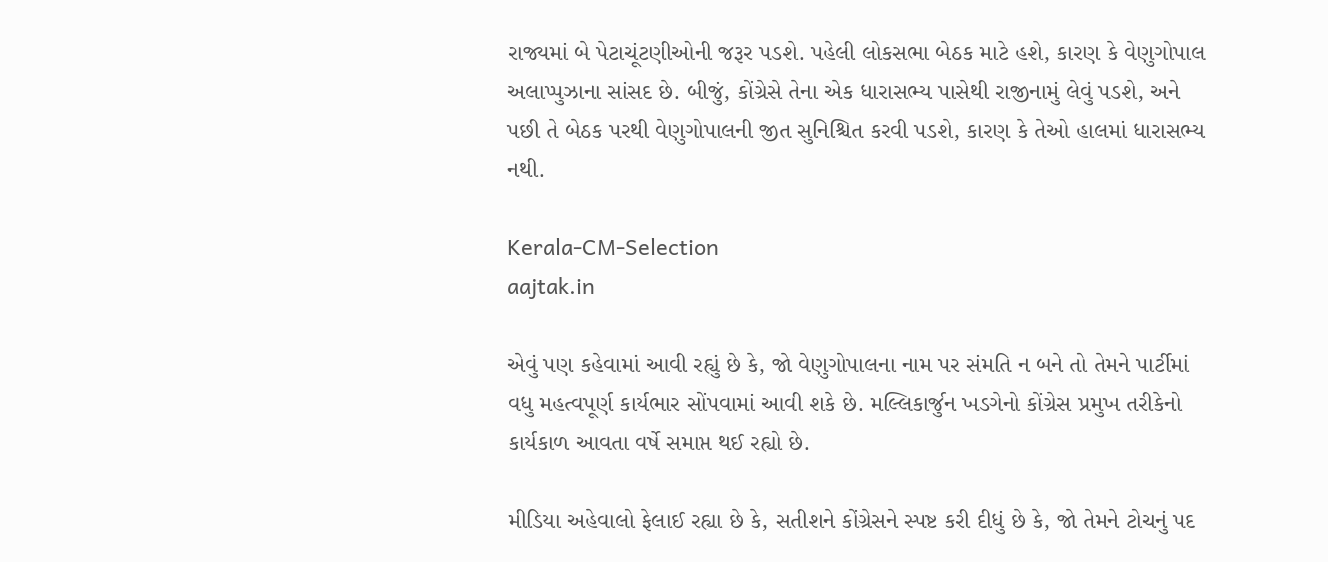રાજ્યમાં બે પેટાચૂંટણીઓની જરૂર પડશે. પહેલી લોકસભા બેઠક માટે હશે, કારણ કે વેણુગોપાલ અલાપ્પુઝાના સાંસદ છે. બીજું, કોંગ્રેસે તેના એક ધારાસભ્ય પાસેથી રાજીનામું લેવું પડશે, અને પછી તે બેઠક પરથી વેણુગોપાલની જીત સુનિશ્ચિત કરવી પડશે, કારણ કે તેઓ હાલમાં ધારાસભ્ય નથી.

Kerala-CM-Selection
aajtak.in

એવું પણ કહેવામાં આવી રહ્યું છે કે, જો વેણુગોપાલના નામ પર સંમતિ ન બને તો તેમને પાર્ટીમાં વધુ મહત્વપૂર્ણ કાર્યભાર સોંપવામાં આવી શકે છે. મલ્લિકાર્જુન ખડગેનો કોંગ્રેસ પ્રમુખ તરીકેનો કાર્યકાળ આવતા વર્ષે સમાપ્ત થઈ રહ્યો છે.

મીડિયા અહેવાલો ફેલાઈ રહ્યા છે કે, સતીશને કોંગ્રેસને સ્પષ્ટ કરી દીધું છે કે, જો તેમને ટોચનું પદ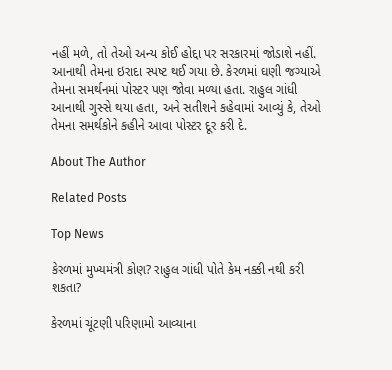નહીં મળે, તો તેઓ અન્ય કોઈ હોદ્દા પર સરકારમાં જોડાશે નહીં. આનાથી તેમના ઇરાદા સ્પષ્ટ થઈ ગયા છે. કેરળમાં ઘણી જગ્યાએ તેમના સમર્થનમાં પોસ્ટર પણ જોવા મળ્યા હતા. રાહુલ ગાંધી આનાથી ગુસ્સે થયા હતા, અને સતીશને કહેવામાં આવ્યું કે, તેઓ તેમના સમર્થકોને કહીને આવા પોસ્ટર દૂર કરી દે.

About The Author

Related Posts

Top News

કેરળમાં મુખ્યમંત્રી કોણ? રાહુલ ગાંધી પોતે કેમ નક્કી નથી કરી શકતા?

કેરળમાં ચૂંટણી પરિણામો આવ્યાના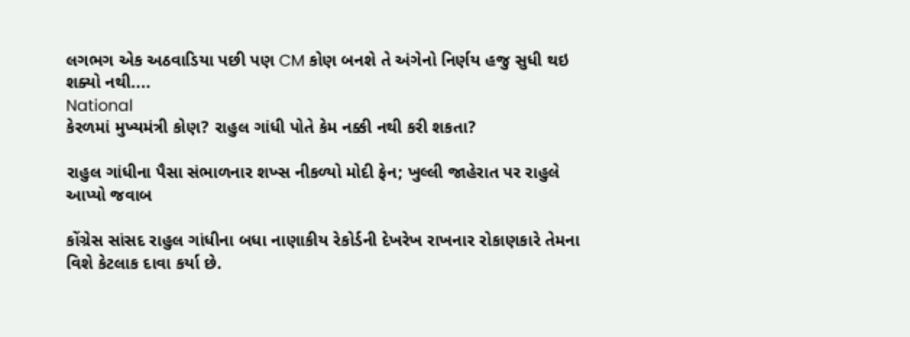લગભગ એક અઠવાડિયા પછી પણ CM કોણ બનશે તે અંગેનો નિર્ણય હજુ સુધી થઇ શક્યો નથી....
National
કેરળમાં મુખ્યમંત્રી કોણ? રાહુલ ગાંધી પોતે કેમ નક્કી નથી કરી શકતા?

રાહુલ ગાંધીના પૈસા સંભાળનાર શખ્સ નીકળ્યો મોદી ફેન; ખુલ્લી જાહેરાત પર રાહુલે આપ્યો જવાબ

કોંગ્રેસ સાંસદ રાહુલ ગાંધીના બધા નાણાકીય રેકોર્ડની દેખરેખ રાખનાર રોકાણકારે તેમના વિશે કેટલાક દાવા કર્યા છે.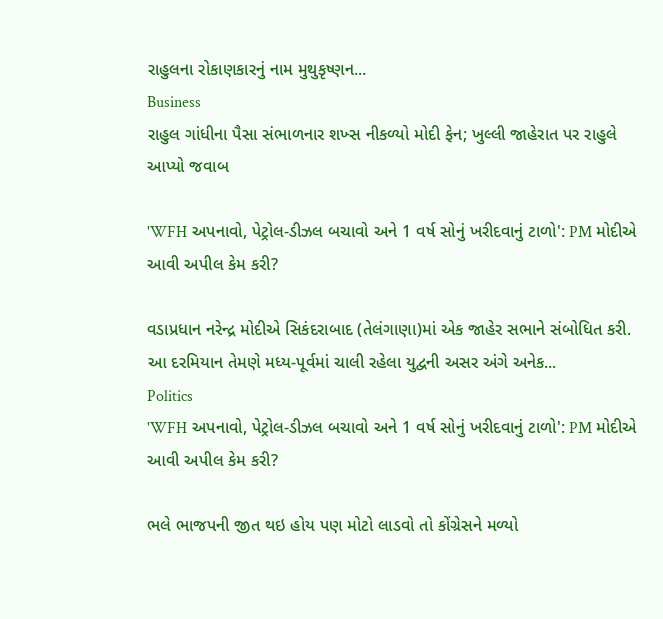રાહુલના રોકાણકારનું નામ મુથુકૃષ્ણન...
Business
રાહુલ ગાંધીના પૈસા સંભાળનાર શખ્સ નીકળ્યો મોદી ફેન; ખુલ્લી જાહેરાત પર રાહુલે આપ્યો જવાબ

'WFH અપનાવો, પેટ્રોલ-ડીઝલ બચાવો અને 1 વર્ષ સોનું ખરીદવાનું ટાળો': PM મોદીએ આવી અપીલ કેમ કરી?

વડાપ્રધાન નરેન્દ્ર મોદીએ સિકંદરાબાદ (તેલંગાણા)માં એક જાહેર સભાને સંબોધિત કરી. આ દરમિયાન તેમણે મધ્ય-પૂર્વમાં ચાલી રહેલા યુદ્વની અસર અંગે અનેક...
Politics
'WFH અપનાવો, પેટ્રોલ-ડીઝલ બચાવો અને 1 વર્ષ સોનું ખરીદવાનું ટાળો': PM મોદીએ આવી અપીલ કેમ કરી?

ભલે ભાજપની જીત થઇ હોય પણ મોટો લાડવો તો કોંગ્રેસને મળ્યો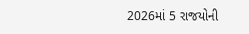2026માં 5 રાજયોની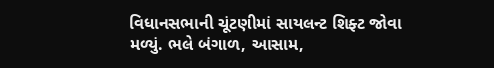વિધાનસભાની ચૂંટણીમાં સાયલન્ટ શિફ્ટ જોવા મળ્યું. ભલે બંગાળ, આસામ,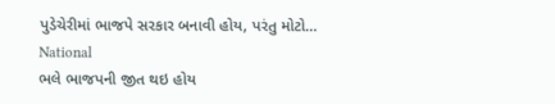પુડેચેરીમાં ભાજપે સરકાર બનાવી હોય, પરંતુ મોટો...
National
ભલે ભાજપની જીત થઇ હોય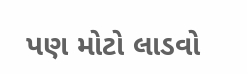પણ મોટો લાડવો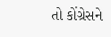તો કોંગ્રેસને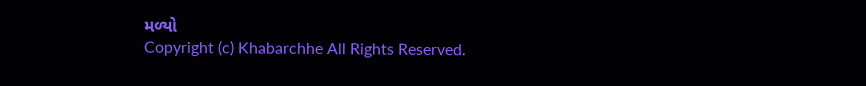મળ્યો
Copyright (c) Khabarchhe All Rights Reserved.